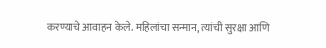करण्याचे आवाहन केले. महिलांचा सन्मान, त्यांची सुरक्षा आणि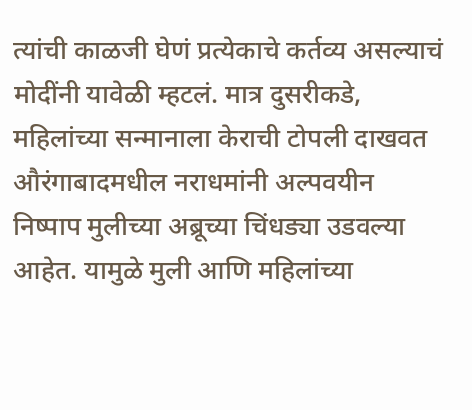त्यांची काळजी घेणं प्रत्येकाचे कर्तव्य असल्याचं मोदींनी यावेळी म्हटलं. मात्र दुसरीकडे, महिलांच्या सन्मानाला केराची टोपली दाखवत औरंगाबादमधील नराधमांनी अल्पवयीन निष्पाप मुलीच्या अब्रूच्या चिंधड्या उडवल्या आहेत. यामुळे मुली आणि महिलांच्या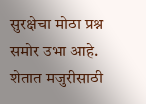सुरक्षेचा मोठा प्रश्न समोर उभा आहे.
शेतात मजुरीसाठी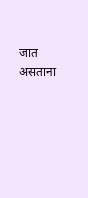जात असताना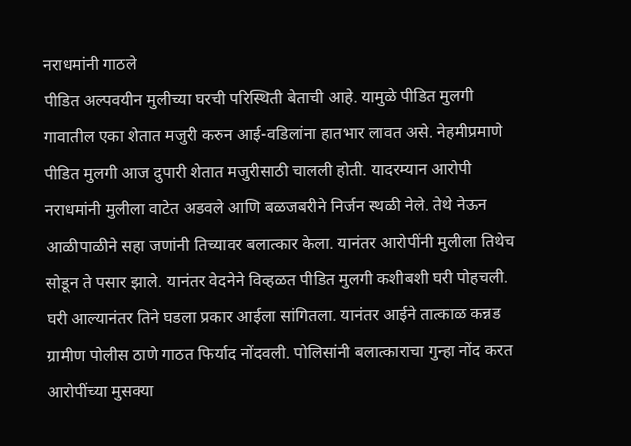नराधमांनी गाठले
पीडित अल्पवयीन मुलीच्या घरची परिस्थिती बेताची आहे. यामुळे पीडित मुलगी गावातील एका शेतात मजुरी करुन आई-वडिलांना हातभार लावत असे. नेहमीप्रमाणे पीडित मुलगी आज दुपारी शेतात मजुरीसाठी चालली होती. यादरम्यान आरोपी नराधमांनी मुलीला वाटेत अडवले आणि बळजबरीने निर्जन स्थळी नेले. तेथे नेऊन आळीपाळीने सहा जणांनी तिच्यावर बलात्कार केला. यानंतर आरोपींनी मुलीला तिथेच सोडून ते पसार झाले. यानंतर वेदनेने विव्हळत पीडित मुलगी कशीबशी घरी पोहचली. घरी आल्यानंतर तिने घडला प्रकार आईला सांगितला. यानंतर आईने तात्काळ कन्नड ग्रामीण पोलीस ठाणे गाठत फिर्याद नोंदवली. पोलिसांनी बलात्काराचा गुन्हा नोंद करत आरोपींच्या मुसक्या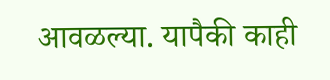आवळल्या. यापैकी काही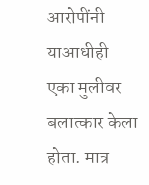आरोपींनी याआधीही एका मुलीवर बलात्कार केला होता. मात्र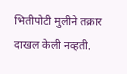भितीपोटी मुलीने तक्रार दाखल केली नव्हती.